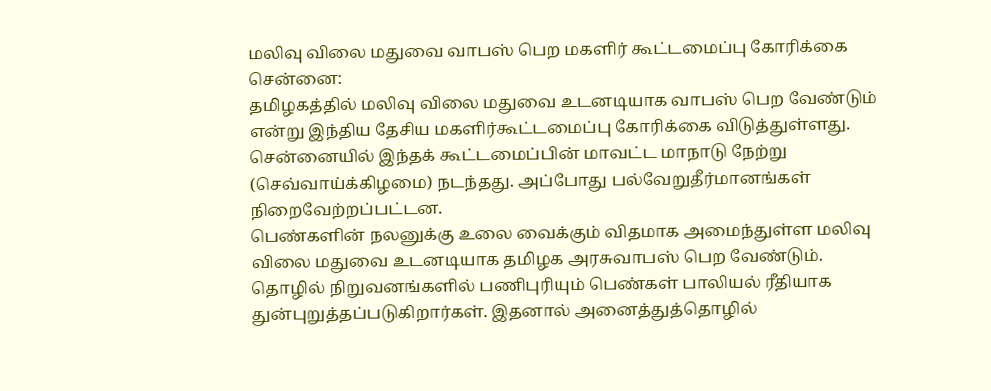மலிவு விலை மதுவை வாபஸ் பெற மகளிர் கூட்டமைப்பு கோரிக்கை
சென்னை:
தமிழகத்தில் மலிவு விலை மதுவை உடனடியாக வாபஸ் பெற வேண்டும் என்று இந்திய தேசிய மகளிர்கூட்டமைப்பு கோரிக்கை விடுத்துள்ளது.
சென்னையில் இந்தக் கூட்டமைப்பின் மாவட்ட மாநாடு நேற்று (செவ்வாய்க்கிழமை) நடந்தது. அப்போது பல்வேறுதீர்மானங்கள் நிறைவேற்றப்பட்டன.
பெண்களின் நலனுக்கு உலை வைக்கும் விதமாக அமைந்துள்ள மலிவு விலை மதுவை உடனடியாக தமிழக அரசுவாபஸ் பெற வேண்டும்.
தொழில் நிறுவனங்களில் பணிபுரியும் பெண்கள் பாலியல் ரீதியாக துன்புறுத்தப்படுகிறார்கள். இதனால் அனைத்துத்தொழில்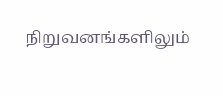நிறுவனங்களிலும்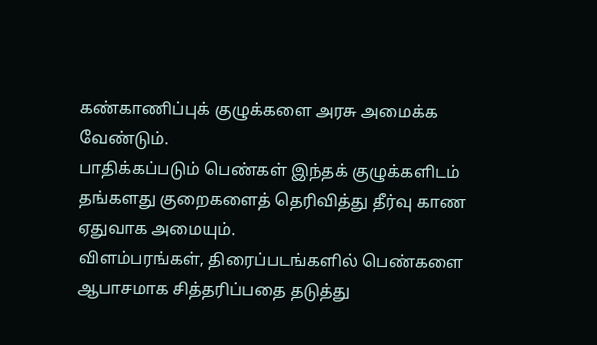கண்காணிப்புக் குழுக்களை அரசு அமைக்க வேண்டும்.
பாதிக்கப்படும் பெண்கள் இந்தக் குழுக்களிடம் தங்களது குறைகளைத் தெரிவித்து தீர்வு காண ஏதுவாக அமையும்.
விளம்பரங்கள், திரைப்படங்களில் பெண்களை ஆபாசமாக சித்தரிப்பதை தடுத்து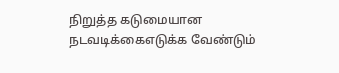நிறுத்த கடுமையான நடவடிக்கைஎடுக்க வேண்டும்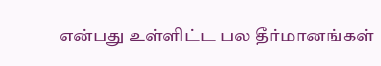என்பது உள்ளிட்ட பல தீர்மானங்கள்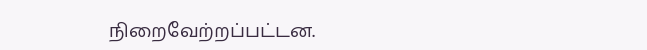நிறைவேற்றப்பட்டன.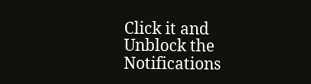Click it and Unblock the Notifications